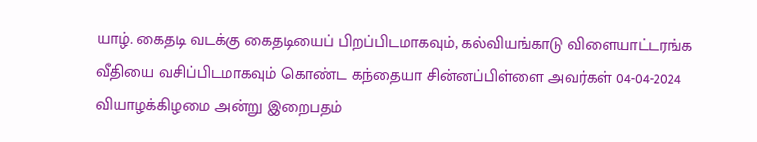யாழ். கைதடி வடக்கு கைதடியைப் பிறப்பிடமாகவும், கல்வியங்காடு விளையாட்டரங்க வீதியை வசிப்பிடமாகவும் கொண்ட கந்தையா சின்னப்பிள்ளை அவர்கள் 04-04-2024 வியாழக்கிழமை அன்று இறைபதம்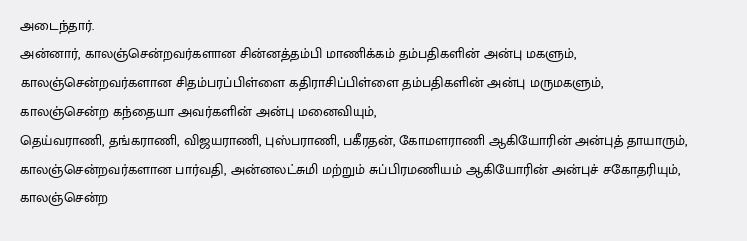அடைந்தார்.
அன்னார், காலஞ்சென்றவர்களான சின்னத்தம்பி மாணிக்கம் தம்பதிகளின் அன்பு மகளும், காலஞ்சென்றவர்களான சிதம்பரப்பிள்ளை கதிராசிப்பிள்ளை தம்பதிகளின் அன்பு மருமகளும்,
காலஞ்சென்ற கந்தையா அவர்களின் அன்பு மனைவியும்,
தெய்வராணி, தங்கராணி, விஜயராணி, புஸ்பராணி, பகீரதன், கோமளராணி ஆகியோரின் அன்புத் தாயாரும்,
காலஞ்சென்றவர்களான பார்வதி, அன்னலட்சுமி மற்றும் சுப்பிரமணியம் ஆகியோரின் அன்புச் சகோதரியும்,
காலஞ்சென்ற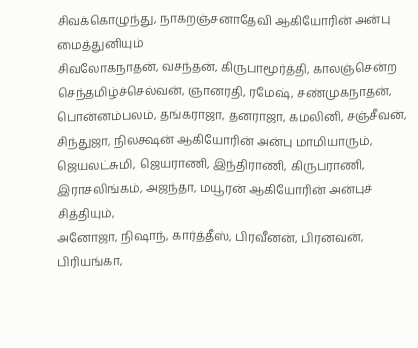சிவக்கொழுந்து, நாகறஞ்சனாதேவி ஆகியோரின் அன்பு மைத்துனியும்
சிவலோகநாதன், வசந்தன், கிருபாமூர்த்தி, காலஞ்சென்ற செந்தமிழ்ச்செல்வன், ஞானரதி, ரமேஷ், சண்முகநாதன், பொன்னம்பலம், தங்கராஜா, தனராஜா, கமலினி, சஞ்சீவன், சிந்துஜா, நிலக்ஷன் ஆகியோரின் அன்பு மாமியாரும்,
ஜெயலட்சுமி, ஜெயராணி, இந்திராணி, கிருபராணி, இராசலிங்கம், அஜந்தா, மயூரன் ஆகியோரின் அன்புச் சித்தியும்,
அனோஜா, நிஷாந், கார்த்தீஸ், பிரவீனன், பிரனவன், பிரியங்கா,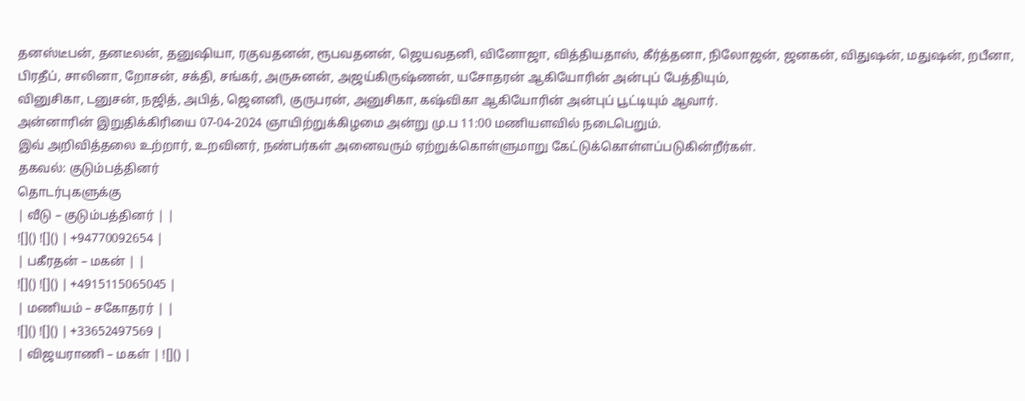தனஸ்டீபன், தனடீலன், தனுஷியா, ரகுவதனன், ரூபவதனன், ஜெயவதனி, வினோஜா, வித்தியதாஸ், கீர்த்தனா, நிலோஜன், ஜனகன், விதுஷன், மதுஷன், றபீனா, பிரதீப், சாலினா, றோசன், சக்தி, சங்கர், அருசுனன், அஜய்கிருஷ்ணன், யசோதரன் ஆகியோரின் அன்புப் பேத்தியும்,
வினுசிகா, டனுசன், நஜித், அபித், ஜெனனி, குருபரன், அனுசிகா, கஷ்விகா ஆகியோரின் அன்புப் பூட்டியும் ஆவார்.
அன்னாரின் இறுதிக்கிரியை 07-04-2024 ஞாயிற்றுக்கிழமை அன்று மு.ப 11:00 மணியளவில் நடைபெறும்.
இவ் அறிவித்தலை உற்றார், உறவினர், நண்பர்கள் அனைவரும் ஏற்றுக்கொள்ளுமாறு கேட்டுக்கொள்ளப்படுகின்றீர்கள்.
தகவல்: குடும்பத்தினர்
தொடர்புகளுக்கு
| வீடு – குடும்பத்தினர் | |
![]() ![]() | +94770092654 |
| பகீரதன் – மகன் | |
![]() ![]() | +4915115065045 |
| மணியம் – சகோதரர் | |
![]() ![]() | +33652497569 |
| விஜயராணி – மகள் | ![]() |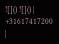![]() ![]() | +31617417200 |